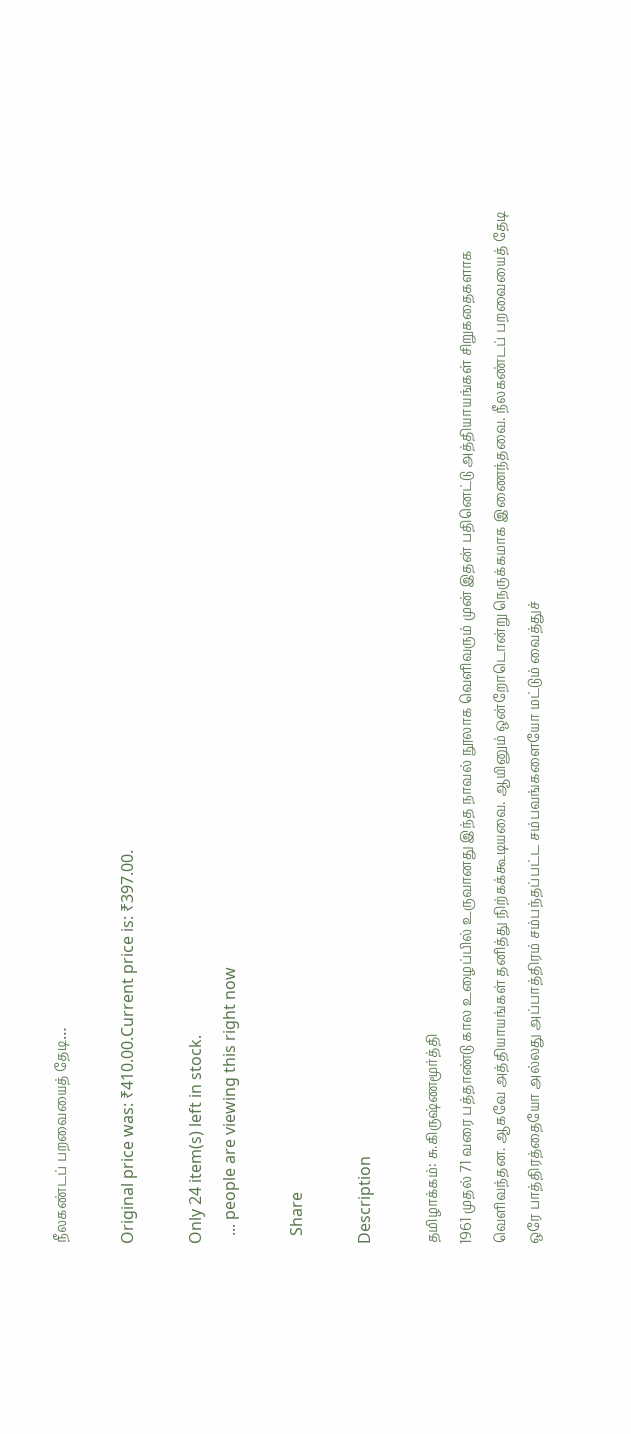நீலகண்டப் பறவையைத் தேடி…

Original price was: ₹410.00.Current price is: ₹397.00.

Only 24 item(s) left in stock.
  ... people are viewing this right now

  Share

Description

தமிழாக்கம்: சு.கிருஷ்ணமூர்த்தி
1961 முதல் 71 வரை பத்தாண்டு கால உழைப்பில் உருவானது இந்த நாவல் நூலாக வெளிவரும் முன் இதன் பதினெட்டு அத்தியாயங்கள் சிறுகதைகளாக வெளிவந்தன. ஆகவே அத்தியாயங்கள் தனித்து நிற்கக்கூடியவை. ஆயினும் ஒன்றோடொன்று நெருக்கமாக இணைந்தவை. நீலகண்டப் பறவையைத் தேடி ஒரே பாத்திரத்தையோ அல்லது அப்பாத்திரம் சம்பந்தப்பட்ட சம்பவங்களையோ மட்டும் வைத்துச்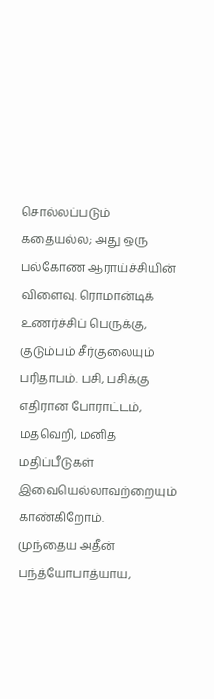சொல்லப்படும் கதையல்ல; அது ஒரு பல்கோண ஆராய்ச்சியின் விளைவு. ரொமான்டிக் உணர்ச்சிப் பெருக்கு, குடும்பம் சீர்குலையும் பரிதாபம். பசி, பசிக்கு எதிரான போராட்டம், மதவெறி, மனித மதிப்பீடுகள் இவையெல்லாவற்றையும் காண்கிறோம்.
முந்தைய அதீன் பந்த்யோபாத்யாய,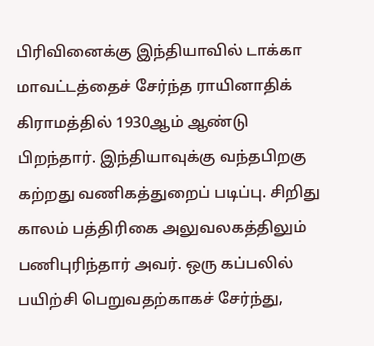பிரிவினைக்கு இந்தியாவில் டாக்கா மாவட்டத்தைச் சேர்ந்த ராயினாதிக் கிராமத்தில் 1930ஆம் ஆண்டு பிறந்தார். இந்தியாவுக்கு வந்தபிறகு கற்றது வணிகத்துறைப் படிப்பு. சிறிது காலம் பத்திரிகை அலுவலகத்திலும் பணிபுரிந்தார் அவர். ஒரு கப்பலில் பயிற்சி பெறுவதற்காகச் சேர்ந்து,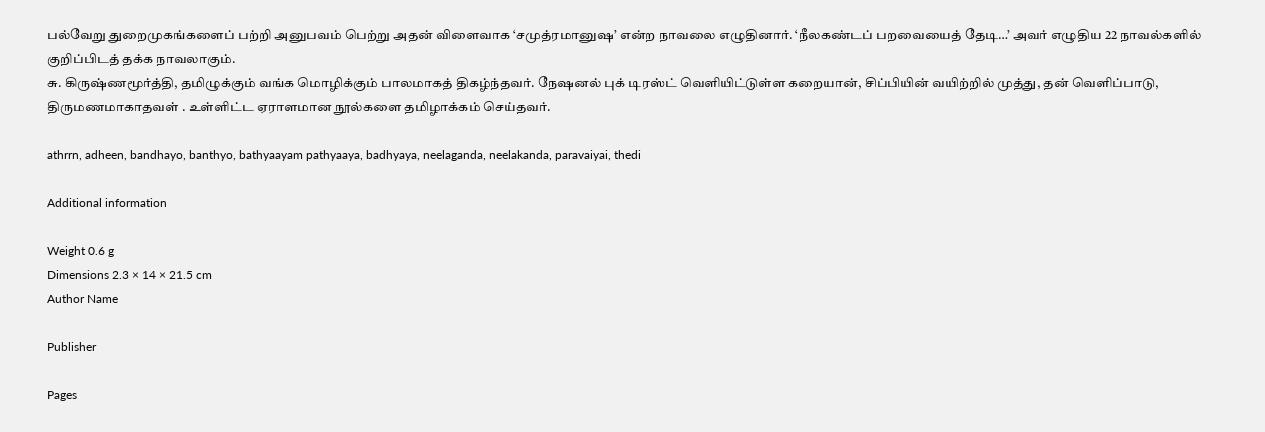பல்வேறு துறைமுகங்களைப் பற்றி அனுபவம் பெற்று அதன் விளைவாக ‘சமுத்ரமானுஷ’ என்ற நாவலை எழுதினார். ‘நீலகண்டப் பறவையைத் தேடி…’ அவர் எழுதிய 22 நாவல்களில் குறிப்பிடத் தக்க நாவலாகும்.
சு. கிருஷ்ணமூர்த்தி, தமிழுக்கும் வங்க மொழிக்கும் பாலமாகத் திகழ்ந்தவர். நேஷனல் புக் டிரஸ்ட் வெளியிட்டுள்ள கறையான், சிப்பியின் வயிற்றில் முத்து, தன் வெளிப்பாடு, திருமணமாகாதவள் . உள்ளிட்ட ஏராளமான நூல்களை தமிழாக்கம் செய்தவர்.

athrrn, adheen, bandhayo, banthyo, bathyaayam pathyaaya, badhyaya, neelaganda, neelakanda, paravaiyai, thedi

Additional information

Weight 0.6 g
Dimensions 2.3 × 14 × 21.5 cm
Author Name

Publisher

Pages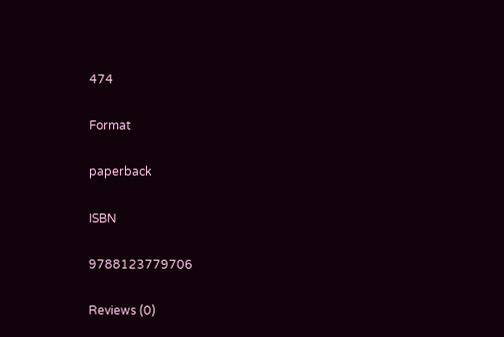474

Format

paperback

ISBN

9788123779706

Reviews (0)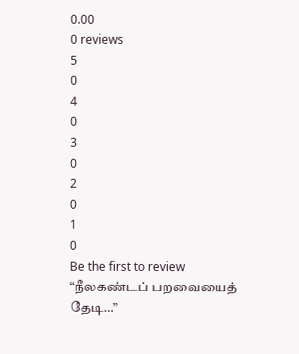0.00
0 reviews
5
0
4
0
3
0
2
0
1
0
Be the first to review “நீலகண்டப் பறவையைத் தேடி…”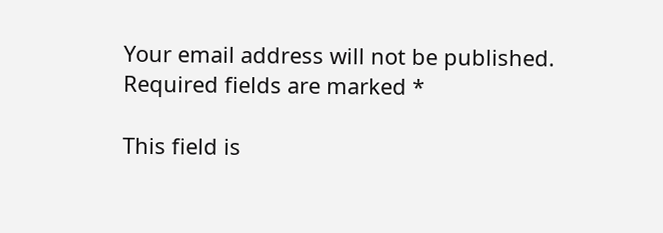Your email address will not be published. Required fields are marked *

This field is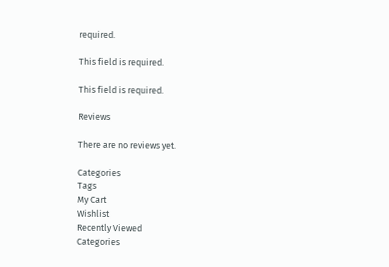required.

This field is required.

This field is required.

Reviews

There are no reviews yet.

Categories
Tags
My Cart
Wishlist
Recently Viewed
Categories